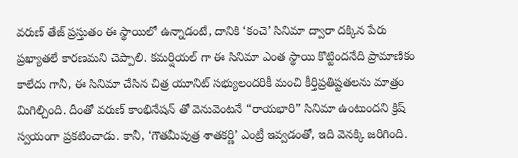వరుణ్ తేజ్ ప్రస్తుతం ఈ స్థాయిలో ఉన్నాడంటే, దానికి ‘కంచె’ సినిమా ద్వారా దక్కిన పేరు ప్రఖ్యాతలే కారణమని చెప్పాలి. కమర్షియల్ గా ఈ సినిమా ఎంత స్థాయి కొట్టిందనేది ప్రామాణికం కాలేదు గానీ, ఈ సినిమా చేసిన చిత్ర యూనిట్ సభ్యులందరికీ మంచి కీర్తిప్రతిష్టతలను మాత్రం మిగిల్చింది. దీంతో వరుణ్ కాంభినేషన్ తో వెనువెంటనే “రాయభారి” సినిమా ఉంటుందని క్రిష్ స్వయంగా ప్రకటించాడు. కానీ, ‘గౌతమీపుత్ర శాతకర్ణి’ ఎంట్రీ ఇవ్వడంతో, ఇది వెనక్కి జరిగింది.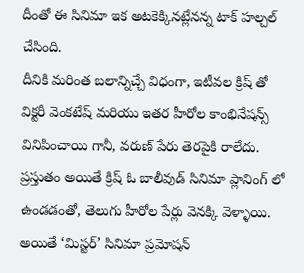దీంతో ఈ సినిమా ఇక అటకెక్కినట్లేనన్న టాక్ హల్చల్ చేసింది.
దీనికి మరింత బలాన్నిచ్చే విధంగా, ఇటీవల క్రిష్ తో విక్టరీ వెంకటేష్ మరియు ఇతర హీరోల కాంభినేషన్స్ వినిపించాయి గానీ, వరుణ్ పేరు తెరపైకి రాలేదు. ప్రస్తుతం అయితే క్రిష్ ఓ బాలీవుడ్ సినిమా ప్లానింగ్ లో ఉండడంతో, తెలుగు హీరోల పేర్లు వెనక్కి వెళ్ళాయి. అయితే ‘మిస్టర్’ సినిమా ప్రమోషన్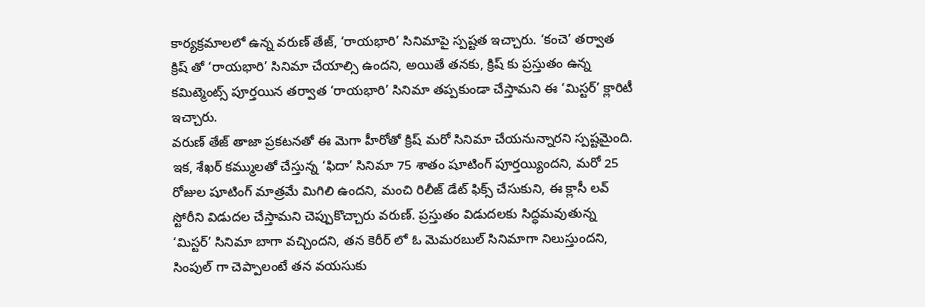కార్యక్రమాలలో ఉన్న వరుణ్ తేజ్, ‘రాయభారి’ సినిమాపై స్పష్టత ఇచ్చారు. ‘కంచె’ తర్వాత క్రిష్ తో ‘రాయభారి’ సినిమా చేయాల్సి ఉందని, అయితే తనకు, క్రిష్ కు ప్రస్తుతం ఉన్న కమిట్మెంట్స్ పూర్తయిన తర్వాత ‘రాయభారి’ సినిమా తప్పకుండా చేస్తామని ఈ ‘మిస్టర్’ క్లారిటీ ఇచ్చారు.
వరుణ్ తేజ్ తాజా ప్రకటనతో ఈ మెగా హీరోతో క్రిష్ మరో సినిమా చేయనున్నారని స్పష్టమైంది. ఇక, శేఖర్ కమ్ములతో చేస్తున్న ‘ఫిదా’ సినిమా 75 శాతం షూటింగ్ పూర్తయ్యిందని, మరో 25 రోజుల షూటింగ్ మాత్రమే మిగిలి ఉందని, మంచి రిలీజ్ డేట్ ఫిక్స్ చేసుకుని, ఈ క్లాసీ లవ్ స్టోరీని విడుదల చేస్తామని చెప్పుకొచ్చారు వరుణ్. ప్రస్తుతం విడుదలకు సిద్ధమవుతున్న ‘మిస్టర్’ సినిమా బాగా వచ్చిందని, తన కెరీర్ లో ఓ మెమరబుల్ సినిమాగా నిలుస్తుందని, సింపుల్ గా చెప్పాలంటే తన వయసుకు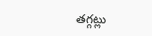తగ్గట్లు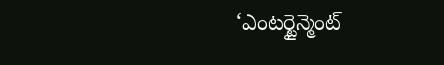‘ఎంటర్టైన్మెంట్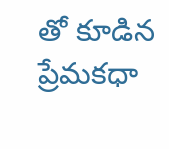తో కూడిన ప్రేమకధా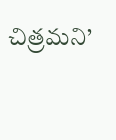చిత్రమని’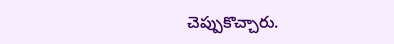చెప్పుకొచ్చారు.